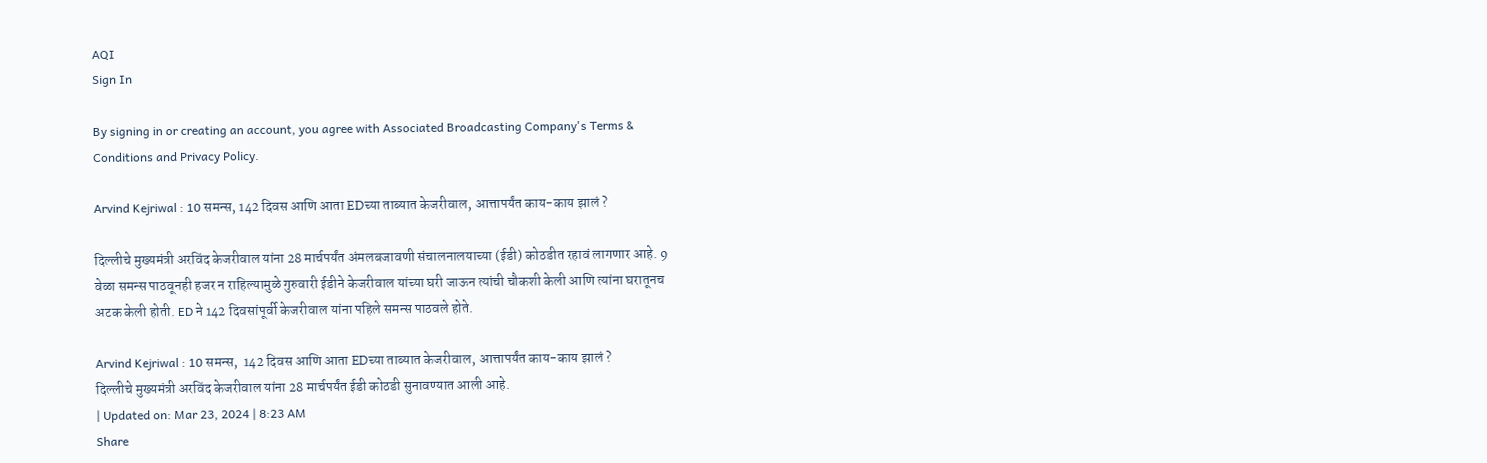AQI
Sign In

By signing in or creating an account, you agree with Associated Broadcasting Company's Terms & Conditions and Privacy Policy.

Arvind Kejriwal : 10 समन्स, 142 दिवस आणि आता EDच्या ताब्यात केजरीवाल, आत्तापर्यंत काय-काय झालं ?

दिल्लीचे मुख्यमंत्री अरविंद केजरीवाल यांना 28 मार्चपर्यंत अंमलबजावणी संचालनालयाच्या (ईडी) कोठडीत रहावं लागणार आहे. 9 वेळा समन्स पाठवूनही हजर न राहिल्यामुळे गुरुवारी ईडीने केजरीवाल यांच्या घरी जाऊन त्यांची चौकशी केली आणि त्यांना घरातूनच अटक केली होती. ED ने 142 दिवसांपूर्वी केजरीवाल यांना पहिले समन्स पाठवले होते.

Arvind Kejriwal : 10 समन्स,  142 दिवस आणि आता EDच्या ताब्यात केजरीवाल, आत्तापर्यंत काय-काय झालं ?
दिल्लीचे मुख्यमंत्री अरविंद केजरीवाल यांना 28 मार्चपर्यंत ईडी कोठडी सुनावण्यात आली आहे.
| Updated on: Mar 23, 2024 | 8:23 AM
Share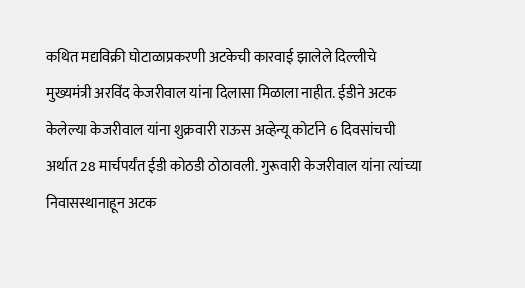कथित मद्यविक्री घोटाळाप्रकरणी अटकेची कारवाई झालेले दिल्लीचे मुख्यमंत्री अरविंद केजरीवाल यांना दिलासा मिळाला नाहीत. ईडीने अटक केलेल्या केजरीवाल यांना शुक्रवारी राऊस अव्हेन्यू कोर्टाने 6 दिवसांचची अर्थात 28 मार्चपर्यंत ईडी कोठडी ठोठावली. गुरूवारी केजरीवाल यांना त्यांच्या निवासस्थानाहून अटक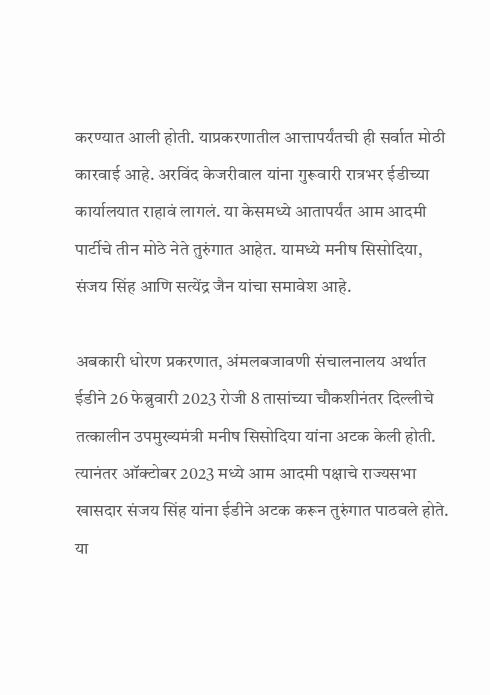करण्यात आली होती. याप्रकरणातील आत्तापर्यंतची ही सर्वात मोठी कारवाई आहे. अरविंद केजरीवाल यांना गुरूवारी रात्रभर ईडीच्या कार्यालयात राहावं लागलं. या केसमध्ये आतापर्यंत आम आदमी पार्टीचे तीन मोठे नेते तुरुंगात आहेत. यामध्ये मनीष सिसोदिया, संजय सिंह आणि सत्येंद्र जैन यांचा समावेश आहे.

अबकारी धोरण प्रकरणात, अंमलबजावणी संचालनालय अर्थात ईडीने 26 फेब्रुवारी 2023 रोजी 8 तासांच्या चौकशीनंतर दिल्लीचे तत्कालीन उपमुख्यमंत्री मनीष सिसोदिया यांना अटक केली होती. त्यानंतर ऑक्टोबर 2023 मध्ये आम आदमी पक्षाचे राज्यसभा खासदार संजय सिंह यांना ईडीने अटक करून तुरुंगात पाठवले होते. या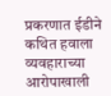प्रकरणात ईडीने कथित हवाला व्यवहाराच्या आरोपाखाली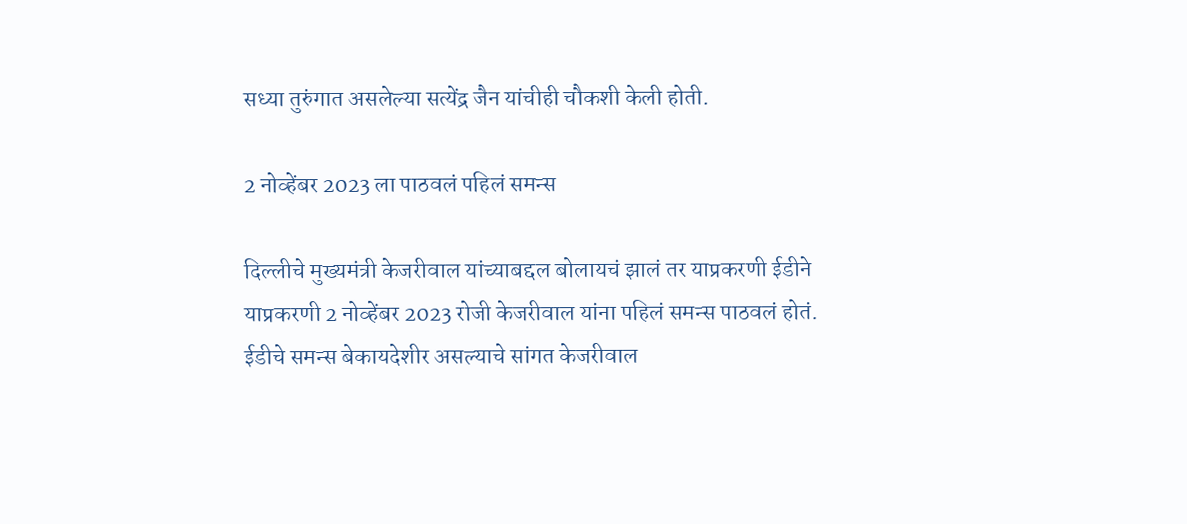सध्या तुरुंगात असलेल्या सत्येंद्र जैन यांचीही चौकशी केली होती.

2 नोव्हेंबर 2023 ला पाठवलं पहिलं समन्स

दिल्लीचे मुख्यमंत्री केजरीवाल यांच्याबद्दल बोलायचं झालं तर याप्रकरणी ईडीने याप्रकरणी 2 नोव्हेंबर 2023 रोजी केजरीवाल यांना पहिलं समन्स पाठवलं होतं. ईडीचे समन्स बेकायदेशीर असल्याचे सांगत केजरीवाल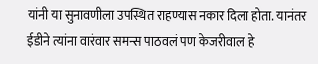यांनी या सुनावणीला उपस्थित राहण्यास नकार दिला होता. यानंतर ईडीने त्यांना वारंवार समन्स पाठवलं पण केजरीवाल हे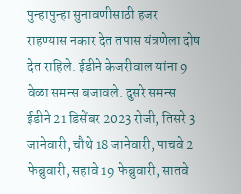पुन्हापुन्हा सुनावणीसाठी हजर राहण्यास नकार देत तपास यंत्रणेला दोष देत राहिले. ईडीने केजरीवाल यांना 9 वेळा समन्स बजावले. दुसरे समन्स ईडीने 21 डिसेंबर 2023 रोजी, तिसरे 3 जानेवारी, चौथे 18 जानेवारी, पाचवे 2 फेब्रुवारी, सहावे 19 फेब्रुवारी, सातवे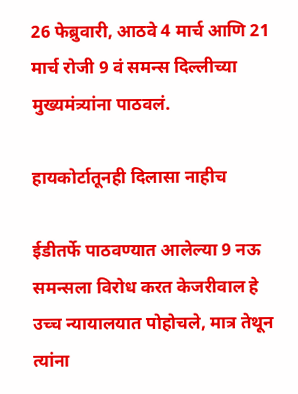26 फेब्रुवारी, आठवे 4 मार्च आणि 21 मार्च रोजी 9 वं समन्स दिल्लीच्या मुख्यमंत्र्यांना पाठवलं.

हायकोर्टातूनही दिलासा नाहीच

ईडीतर्फे पाठवण्यात आलेल्या 9 नऊ समन्सला विरोध करत केजरीवाल हे उच्च न्यायालयात पोहोचले, मात्र तेथून त्यांना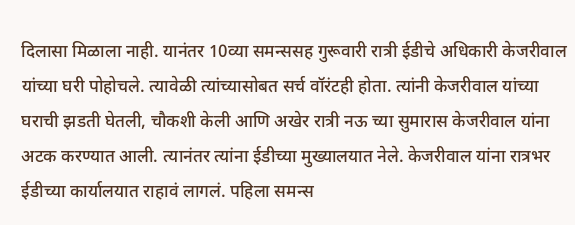दिलासा मिळाला नाही. यानंतर 10व्या समन्ससह गुरूवारी रात्री ईडीचे अधिकारी केजरीवाल यांच्या घरी पोहोचले. त्यावेळी त्यांच्यासोबत सर्च वॉरंटही होता. त्यांनी केजरीवाल यांच्या घराची झडती घेतली, चौकशी केली आणि अखेर रात्री नऊ च्या सुमारास केजरीवाल यांना अटक करण्यात आली. त्यानंतर त्यांना ईडीच्या मुख्यालयात नेले. केजरीवाल यांना रात्रभर ईडीच्या कार्यालयात राहावं लागलं. पहिला समन्स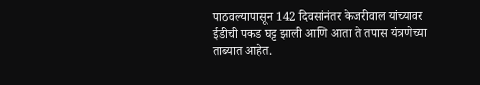पाठवल्यापासून 142 दिवसांनंतर केजरीवाल यांच्यावर ईडीची पकड घट्ट झाली आणि आता ते तपास यंत्रणेच्या ताब्यात आहेत.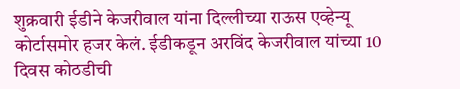शुक्रवारी ईडीने केजरीवाल यांना दिल्लीच्या राऊस एव्हेन्यू कोर्टासमोर हजर केलं. ईडीकडून अरविंद केजरीवाल यांच्या 10 दिवस कोठडीची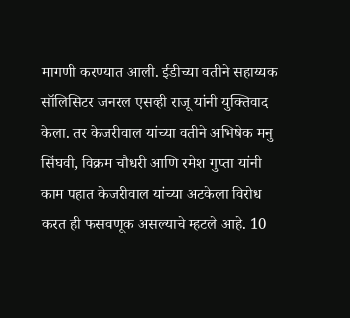मागणी करण्यात आली. ईडीच्या वतीने सहाय्यक सॉलिसिटर जनरल एसव्ही राजू यांनी युक्तिवाद केला. तर केजरीवाल यांच्या वतीने अभिषेक मनु सिंघवी, विक्रम चौधरी आणि रमेश गुप्ता यांनी काम पहात केजरीवाल यांच्या अटकेला विरोध करत ही फसवणूक असल्याचे म्हटले आहे. 10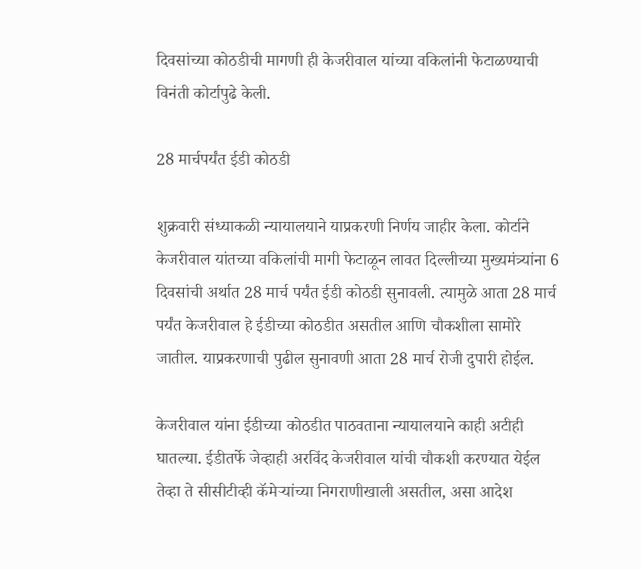दिवसांच्या कोठडीची मागणी ही केजरीवाल यांच्या वकिलांनी फेटाळण्याची विनंती कोर्टापुढे केली.

28 मार्चपर्यंत ईडी कोठडी

शुक्रवारी संध्याकळी न्यायालयाने याप्रकरणी निर्णय जाहीर केला. कोर्टाने केजरीवाल यांतच्या वकिलांची मागी फेटाळून लावत दिल्लीच्या मुख्यमंत्र्यांना 6 दिवसांची अर्थात 28 मार्च पर्यंत ईडी कोठडी सुनावली. त्यामुळे आता 28 मार्च पर्यंत केजरीवाल हे ईडीच्या कोठडीत असतील आणि चौकशीला सामोरे जातील. याप्रकरणाची पुढील सुनावणी आता 28 मार्च रोजी दुपारी होईल.

केजरीवाल यांना ईडीच्या कोठडीत पाठवताना न्यायालयाने काही अटीही घातल्या. ईडीतर्फे जेव्हाही अरविंद केजरीवाल यांची चौकशी करण्यात येईल तेव्हा ते सीसीटीव्ही कॅमेऱ्यांच्या निगराणीखाली असतील, असा आदेश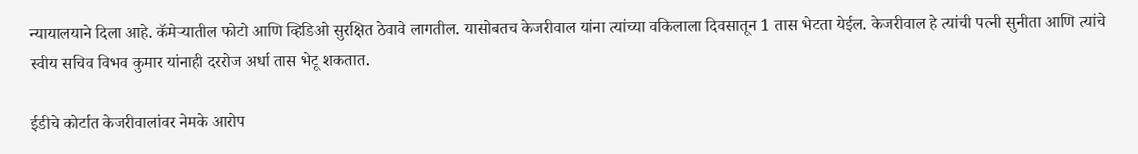न्यायालयाने दिला आहे. कॅमेऱ्यातील फोटो आणि व्हिडिओ सुरक्षित ठेवावे लागतील. यासोबतच केजरीवाल यांना त्यांच्या वकिलाला दिवसातून 1 तास भेटता येईल. केजरीवाल हे त्यांची पत्नी सुनीता आणि त्यांचे स्वीय सचिव विभव कुमार यांनाही दररोज अर्धा तास भेटू शकतात.

ईडीचे कोर्टात केजरीवालांवर नेमके आरोप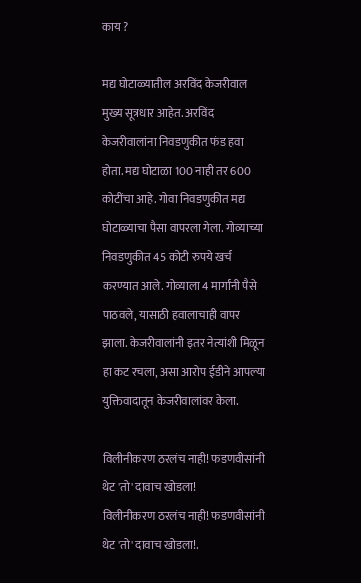काय ?

मद्य घोटाळ्यातील अरविंद केजरीवाल मुख्य सूत्रधार आहेत. अरविंद केजरीवालांना निवडणुकीत फंड हवा होता. मद्य घोटाळा 100 नाही तर 600 कोटींचा आहे. गोवा निवडणुकीत मद्य घोटाळ्याचा पैसा वापरला गेला. गोव्याच्या निवडणुकीत 45 कोटी रुपये खर्च करण्यात आले. गोव्याला 4 मार्गांनी पैसे पाठवले, यासाठी हवालाचाही वापर झाला. केजरीवालांनी इतर नेत्यांशी मिळून हा कट रचला, असा आरोप ईडीने आपल्या युक्तिवादातून केजरीवालांवर केला.

विलीनीकरण ठरलंच नाही! फडणवीसांनी थेट 'तो' दावाच खोडला!
विलीनीकरण ठरलंच नाही! फडणवीसांनी थेट 'तो' दावाच खोडला!.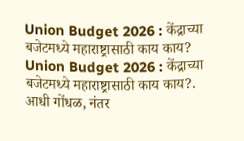Union Budget 2026 : केंद्राच्या बजेटमध्ये महाराष्ट्रासाठी काय काय?
Union Budget 2026 : केंद्राच्या बजेटमध्ये महाराष्ट्रासाठी काय काय?.
आधी गोंधळ, नंतर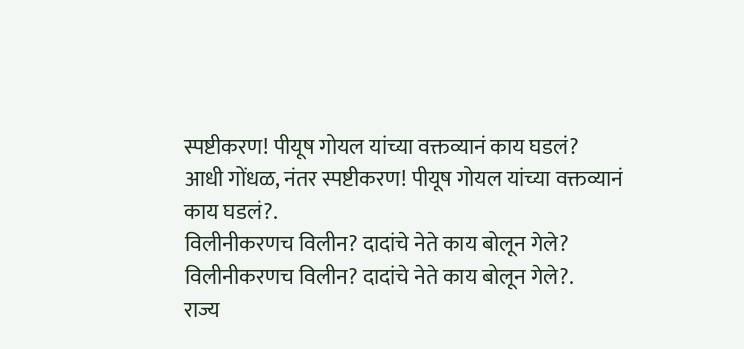स्पष्टीकरण! पीयूष गोयल यांच्या वक्तव्यानं काय घडलं?
आधी गोंधळ, नंतर स्पष्टीकरण! पीयूष गोयल यांच्या वक्तव्यानं काय घडलं?.
विलीनीकरणच विलीन? दादांचे नेते काय बोलून गेले?
विलीनीकरणच विलीन? दादांचे नेते काय बोलून गेले?.
राज्य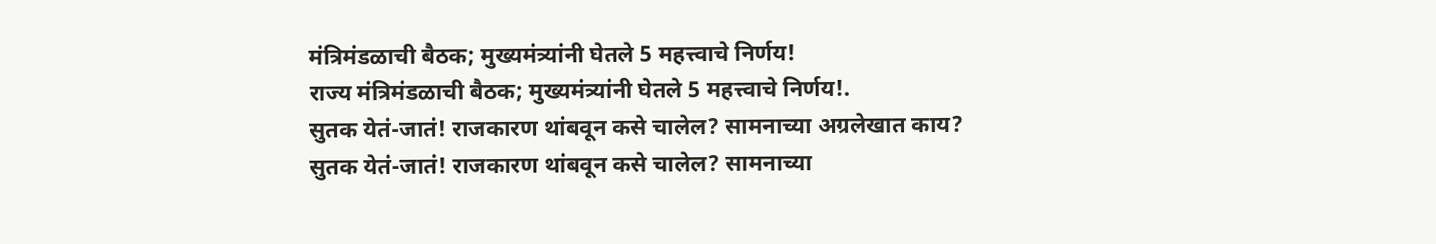मंत्रिमंडळाची बैठक; मुख्यमंत्र्यांनी घेतले 5 महत्त्वाचे निर्णय!
राज्य मंत्रिमंडळाची बैठक; मुख्यमंत्र्यांनी घेतले 5 महत्त्वाचे निर्णय!.
सुतक येतं-जातं! राजकारण थांबवून कसे चालेल? सामनाच्या अग्रलेखात काय?
सुतक येतं-जातं! राजकारण थांबवून कसे चालेल? सामनाच्या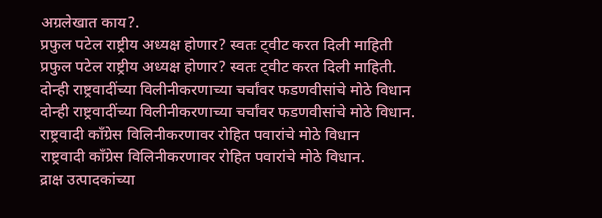अग्रलेखात काय?.
प्रफुल पटेल राष्ट्रीय अध्यक्ष होणार? स्वतः ट्वीट करत दिली माहिती
प्रफुल पटेल राष्ट्रीय अध्यक्ष होणार? स्वतः ट्वीट करत दिली माहिती.
दोन्ही राष्ट्रवादींच्या विलीनीकरणाच्या चर्चांवर फडणवीसांचे मोठे विधान
दोन्ही राष्ट्रवादींच्या विलीनीकरणाच्या चर्चांवर फडणवीसांचे मोठे विधान.
राष्ट्रवादी काँग्रेस विलिनीकरणावर रोहित पवारांचे मोठे विधान
राष्ट्रवादी काँग्रेस विलिनीकरणावर रोहित पवारांचे मोठे विधान.
द्राक्ष उत्पादकांच्या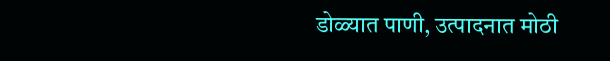डोळ्यात पाणी, उत्पादनात मोठी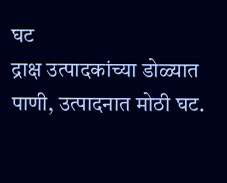घट
द्राक्ष उत्पादकांच्या डोळ्यात पाणी, उत्पादनात मोठी घट.